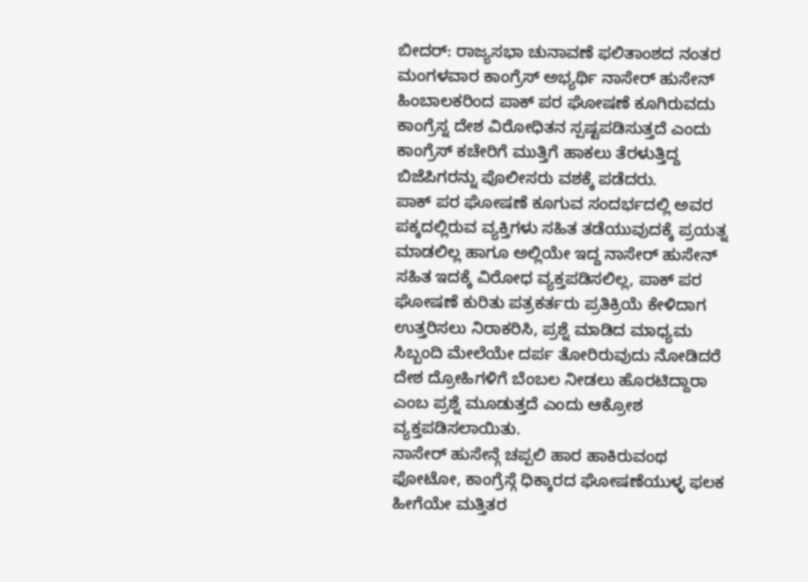ಬೀದರ್: ರಾಜ್ಯಸಭಾ ಚುನಾವಣೆ ಫಲಿತಾಂಶದ ನಂತರ ಮಂಗಳವಾರ ಕಾಂಗ್ರೆಸ್ ಅಭ್ಯರ್ಥಿ ನಾಸೇರ್ ಹುಸೇನ್ ಹಿಂಬಾಲಕರಿಂದ ಪಾಕ್ ಪರ ಘೋಷಣೆ ಕೂಗಿರುವದು ಕಾಂಗ್ರೆಸ್ನ ದೇಶ ವಿರೋಧಿತನ ಸ್ಪಷ್ಟಪಡಿಸುತ್ತದೆ ಎಂದು ಕಾಂಗ್ರೆಸ್ ಕಚೇರಿಗೆ ಮುತ್ತಿಗೆ ಹಾಕಲು ತೆರಳುತ್ತಿದ್ದ ಬಿಜೆಪಿಗರನ್ನು ಪೊಲೀಸರು ವಶಕ್ಕೆ ಪಡೆದರು.
ಪಾಕ್ ಪರ ಘೋಷಣೆ ಕೂಗುವ ಸಂದರ್ಭದಲ್ಲಿ ಅವರ ಪಕ್ಕದಲ್ಲಿರುವ ವ್ಯಕ್ತಿಗಳು ಸಹಿತ ತಡೆಯುವುದಕ್ಕೆ ಪ್ರಯತ್ನ ಮಾಡಲಿಲ್ಲ ಹಾಗೂ ಅಲ್ಲಿಯೇ ಇದ್ದ ನಾಸೇರ್ ಹುಸೇನ್ ಸಹಿತ ಇದಕ್ಕೆ ವಿರೋಧ ವ್ಯಕ್ತಪಡಿಸಲಿಲ್ಲ, ಪಾಕ್ ಪರ ಘೋಷಣೆ ಕುರಿತು ಪತ್ರಕರ್ತರು ಪ್ರತಿಕ್ರಿಯೆ ಕೇಳಿದಾಗ ಉತ್ತರಿಸಲು ನಿರಾಕರಿಸಿ, ಪ್ರಶ್ನೆ ಮಾಡಿದ ಮಾಧ್ಯಮ ಸಿಬ್ಬಂದಿ ಮೇಲೆಯೇ ದರ್ಪ ತೋರಿರುವುದು ನೋಡಿದರೆ ದೇಶ ದ್ರೋಹಿಗಳಿಗೆ ಬೆಂಬಲ ನೀಡಲು ಹೊರಟಿದ್ದಾರಾ ಎಂಬ ಪ್ರಶ್ನೆ ಮೂಡುತ್ತದೆ ಎಂದು ಆಕ್ರೋಶ ವ್ಯಕ್ತಪಡಿಸಲಾಯಿತು.
ನಾಸೇರ್ ಹುಸೇನ್ಗೆ ಚಪ್ಪಲಿ ಹಾರ ಹಾಕಿರುವಂಥ ಫೋಟೋ, ಕಾಂಗ್ರೆಸ್ಗೆ ಧಿಕ್ಕಾರದ ಘೋಷಣೆಯುಳ್ಳ ಫಲಕ ಹೀಗೆಯೇ ಮತ್ತಿತರ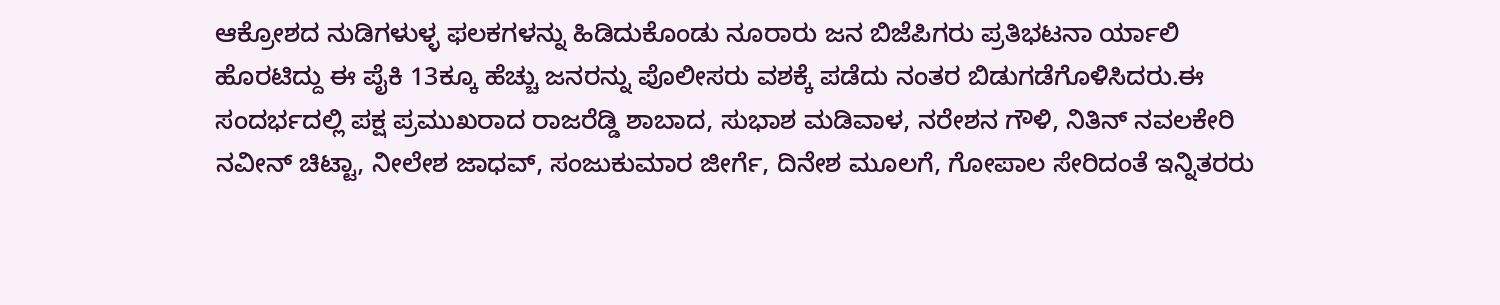ಆಕ್ರೋಶದ ನುಡಿಗಳುಳ್ಳ ಫಲಕಗಳನ್ನು ಹಿಡಿದುಕೊಂಡು ನೂರಾರು ಜನ ಬಿಜೆಪಿಗರು ಪ್ರತಿಭಟನಾ ರ್ಯಾಲಿ ಹೊರಟಿದ್ದು ಈ ಪೈಕಿ 13ಕ್ಕೂ ಹೆಚ್ಚು ಜನರನ್ನು ಪೊಲೀಸರು ವಶಕ್ಕೆ ಪಡೆದು ನಂತರ ಬಿಡುಗಡೆಗೊಳಿಸಿದರು.ಈ ಸಂದರ್ಭದಲ್ಲಿ ಪಕ್ಷ ಪ್ರಮುಖರಾದ ರಾಜರೆಡ್ಡಿ ಶಾಬಾದ, ಸುಭಾಶ ಮಡಿವಾಳ, ನರೇಶನ ಗೌಳಿ, ನಿತಿನ್ ನವಲಕೇರಿ ನವೀನ್ ಚಿಟ್ಟಾ, ನೀಲೇಶ ಜಾಧವ್, ಸಂಜುಕುಮಾರ ಜೀರ್ಗೆ, ದಿನೇಶ ಮೂಲಗೆ, ಗೋಪಾಲ ಸೇರಿದಂತೆ ಇನ್ನಿತರರು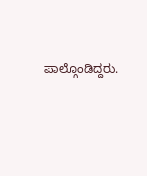ಪಾಲ್ಗೊಂಡಿದ್ದರು.